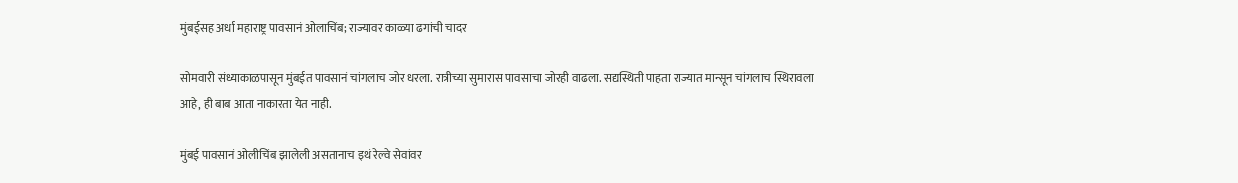मुंबईसह अर्धा महाराष्ट्र पावसानं ओलाचिंब; राज्यावर काळ्या ढगांची चादर

सोमवारी संध्याकाळपासून मुंबईत पावसानं चांगलाच जोर धरला. रात्रीच्या सुमारास पावसाचा जोरही वाढला. सद्यस्थिती पाहता राज्यात मान्सून चांगलाच स्थिरावला आहे, ही बाब आता नाकारता येत नाही.

मुंबई पावसानं ओलीचिंब झालेली असतानाच इथं रेल्वे सेवांवर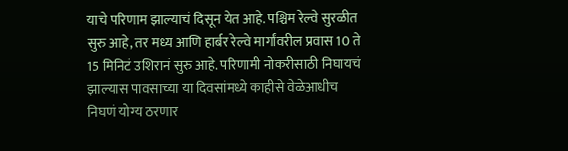याचे परिणाम झाल्याचं दिसून येत आहे. पश्चिम रेल्वे सुरळीत सुरु आहे, तर मध्य आणि हार्बर रेल्वे मार्गांवरील प्रवास 10 ते 15 मिनिटं उशिरानं सुरु आहे. परिणामी नोकरीसाठी निघायचं झाल्यास पावसाच्या या दिवसांमध्ये काहीसे वेळेआधीच निघणं योग्य ठरणार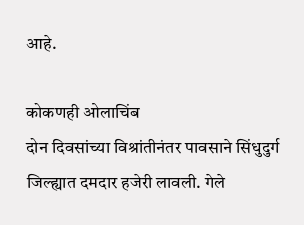आहे.

कोकणही ओलाचिंब
दोन दिवसांच्या विश्रांतीनंतर पावसाने सिंधुदुर्ग जिल्ह्यात दमदार हजेरी लावली. गेले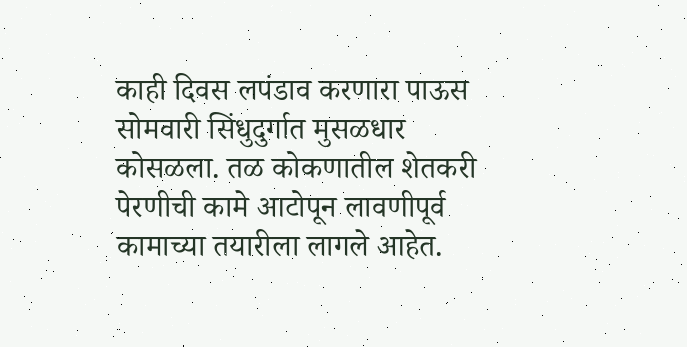काही दिवस लपंडाव करणारा पाऊस सोमवारी सिंधुदुर्गात मुसळधार कोसळला. तळ कोकणातील शेतकरी पेरणीची कामे आटोपून लावणीपूर्व कामाच्या तयारीला लागले आहेत.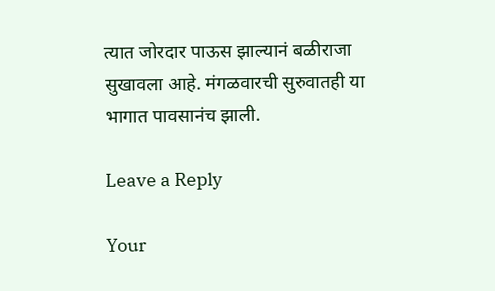त्यात जोरदार पाऊस झाल्यानं बळीराजा सुखावला आहे. मंगळवारची सुरुवातही या भागात पावसानंच झाली.

Leave a Reply

Your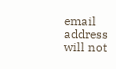email address will not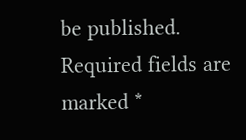be published. Required fields are marked *